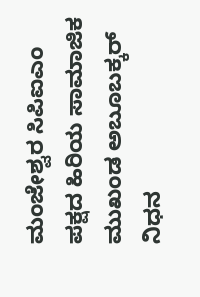ಮಂಜೇಶ್ವರ ಸಿಪಿಐಎಂ ಪಕ್ಷದ ಹಿರಿಯ ಸಾಮಾಜಿಕ ಮುಖಂಡ ಅಬೂಬಕ್ಕರ್ ನಿಧನ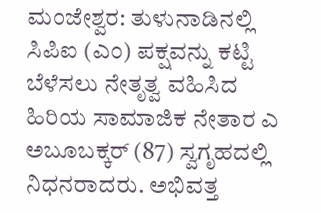ಮಂಜೇಶ್ವರ: ತುಳುನಾಡಿನಲ್ಲಿ ಸಿಪಿಐ (ಎಂ) ಪಕ್ಷವನ್ನು ಕಟ್ಟಿ ಬೆಳೆಸಲು ನೇತೃತ್ವ ವಹಿಸಿದ ಹಿರಿಯ ಸಾಮಾಜಿಕ ನೇತಾರ ಎ ಅಬೂಬಕ್ಕರ್ (87) ಸ್ವಗೃಹದಲ್ಲಿ ನಿಧನರಾದರು. ಅಭಿವತ್ತ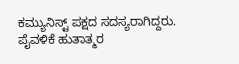ಕಮ್ಯುನಿಸ್ಟ್ ಪಕ್ಷದ ಸದಸ್ಯರಾಗಿದ್ದರು.
ಪೈವಳಿಕೆ ಹುತಾತ್ಮರ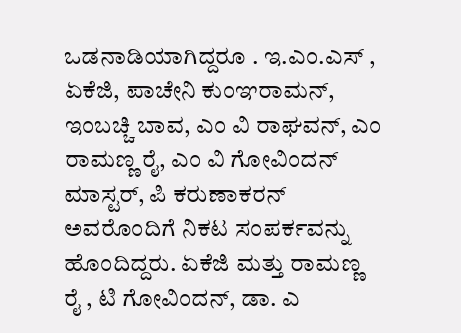ಒಡನಾಡಿಯಾಗಿದ್ದರೂ . ಇ.ಎಂ.ಎಸ್ , ಏಕೆಜಿ, ಪಾಚೇನಿ ಕುಂಞರಾಮನ್, ಇಂಬಚ್ಚಿ ಬಾವ, ಎಂ ವಿ ರಾಘವನ್, ಎಂ ರಾಮಣ್ಣ ರೈ, ಎಂ ವಿ ಗೋವಿಂದನ್ ಮಾಸ್ಟರ್, ಪಿ ಕರುಣಾಕರನ್ ಅವರೊಂದಿಗೆ ನಿಕಟ ಸಂಪರ್ಕವನ್ನು ಹೊಂದಿದ್ದರು. ಏಕೆಜಿ ಮತ್ತು ರಾಮಣ್ಣ ರೈ , ಟಿ ಗೋವಿಂದನ್, ಡಾ. ಎ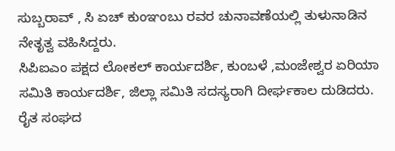ಸುಬ್ಬರಾವ್ , ಸಿ ಏಚ್ ಕುಂಞಂಬು ರವರ ಚುನಾವಣೆಯಲ್ಲಿ ತುಳುನಾಡಿನ ನೇತೃತ್ವ ವಹಿಸಿದ್ದರು.
ಸಿಪಿಐಎಂ ಪಕ್ಷದ ಲೋಕಲ್ ಕಾರ್ಯದರ್ಶಿ, ಕುಂಬಳೆ ,ಮಂಜೇಶ್ವರ ಏರಿಯಾ ಸಮಿತಿ ಕಾರ್ಯದರ್ಶಿ, ಜಿಲ್ಲಾ ಸಮಿತಿ ಸದಸ್ಯರಾಗಿ ದೀರ್ಘಕಾಲ ದುಡಿದರು. ರೈತ ಸಂಘದ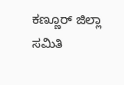ಕಣ್ಣೂರ್ ಜಿಲ್ಲಾ ಸಮಿತಿ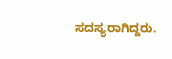ಸದಸ್ಯರಾಗಿದ್ದರು.